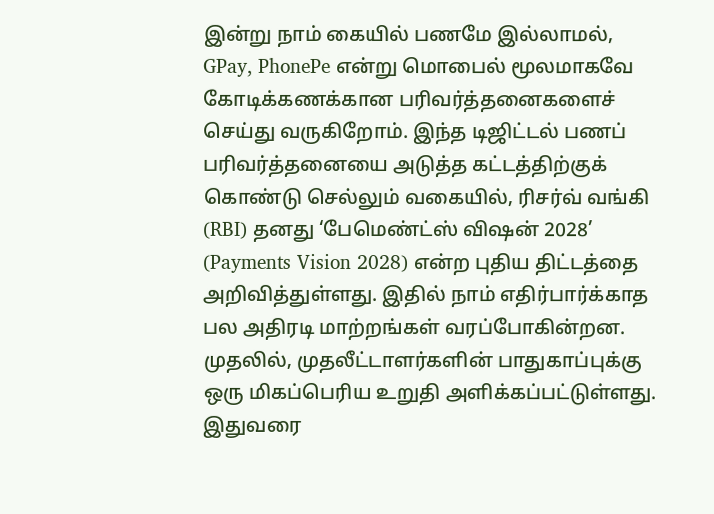இன்று நாம் கையில் பணமே இல்லாமல், GPay, PhonePe என்று மொபைல் மூலமாகவே கோடிக்கணக்கான பரிவர்த்தனைகளைச் செய்து வருகிறோம். இந்த டிஜிட்டல் பணப் பரிவர்த்தனையை அடுத்த கட்டத்திற்குக் கொண்டு செல்லும் வகையில், ரிசர்வ் வங்கி (RBI) தனது ‘பேமெண்ட்ஸ் விஷன் 2028’ (Payments Vision 2028) என்ற புதிய திட்டத்தை அறிவித்துள்ளது. இதில் நாம் எதிர்பார்க்காத பல அதிரடி மாற்றங்கள் வரப்போகின்றன.
முதலில், முதலீட்டாளர்களின் பாதுகாப்புக்கு ஒரு மிகப்பெரிய உறுதி அளிக்கப்பட்டுள்ளது. இதுவரை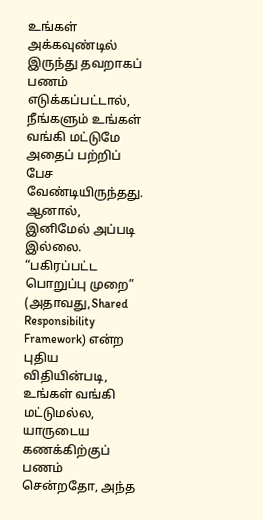உங்கள் அக்கவுண்டில் இருந்து தவறாகப் பணம் எடுக்கப்பட்டால், நீங்களும் உங்கள் வங்கி மட்டுமே அதைப் பற்றிப் பேச வேண்டியிருந்தது. ஆனால், இனிமேல் அப்படி இல்லை. “பகிரப்பட்ட பொறுப்பு முறை” (அதாவது,Shared Responsibility Framework) என்ற புதிய விதியின்படி, உங்கள் வங்கி மட்டுமல்ல, யாருடைய கணக்கிற்குப் பணம் சென்றதோ, அந்த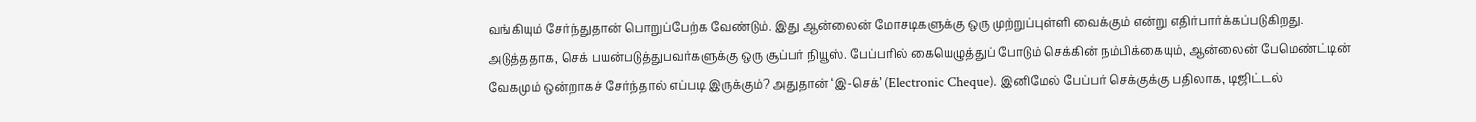வங்கியும் சேர்ந்துதான் பொறுப்பேற்க வேண்டும். இது ஆன்லைன் மோசடிகளுக்கு ஒரு முற்றுப்புள்ளி வைக்கும் என்று எதிர்பார்க்கப்படுகிறது.
அடுத்ததாக, செக் பயன்படுத்துபவர்களுக்கு ஒரு சூப்பர் நியூஸ். பேப்பரில் கையெழுத்துப் போடும் செக்கின் நம்பிக்கையும், ஆன்லைன் பேமெண்ட்டின் வேகமும் ஒன்றாகச் சேர்ந்தால் எப்படி இருக்கும்? அதுதான் ‘இ-செக்’ (Electronic Cheque). இனிமேல் பேப்பர் செக்குக்கு பதிலாக, டிஜிட்டல்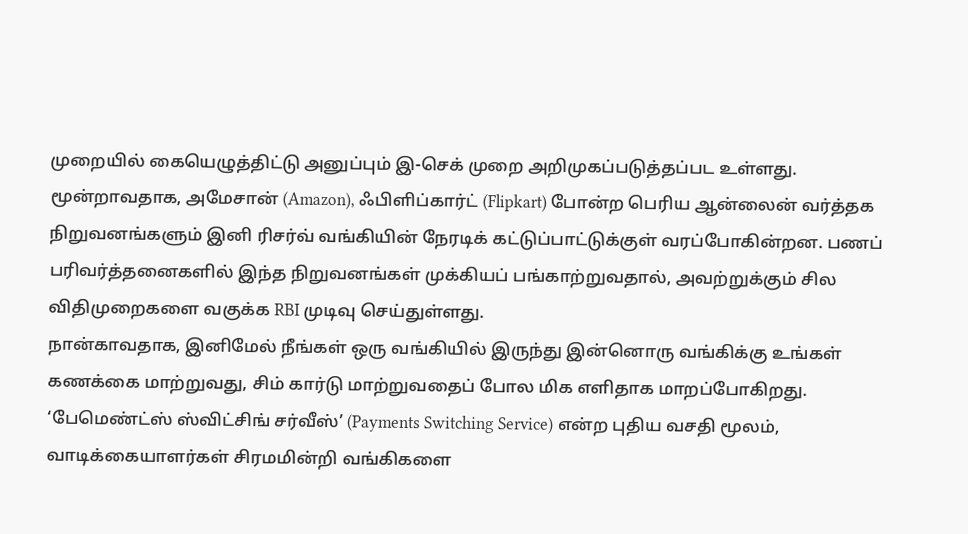முறையில் கையெழுத்திட்டு அனுப்பும் இ-செக் முறை அறிமுகப்படுத்தப்பட உள்ளது.
மூன்றாவதாக, அமேசான் (Amazon), ஃபிளிப்கார்ட் (Flipkart) போன்ற பெரிய ஆன்லைன் வர்த்தக நிறுவனங்களும் இனி ரிசர்வ் வங்கியின் நேரடிக் கட்டுப்பாட்டுக்குள் வரப்போகின்றன. பணப் பரிவர்த்தனைகளில் இந்த நிறுவனங்கள் முக்கியப் பங்காற்றுவதால், அவற்றுக்கும் சில விதிமுறைகளை வகுக்க RBI முடிவு செய்துள்ளது.
நான்காவதாக, இனிமேல் நீங்கள் ஒரு வங்கியில் இருந்து இன்னொரு வங்கிக்கு உங்கள் கணக்கை மாற்றுவது, சிம் கார்டு மாற்றுவதைப் போல மிக எளிதாக மாறப்போகிறது. ‘பேமெண்ட்ஸ் ஸ்விட்சிங் சர்வீஸ்’ (Payments Switching Service) என்ற புதிய வசதி மூலம், வாடிக்கையாளர்கள் சிரமமின்றி வங்கிகளை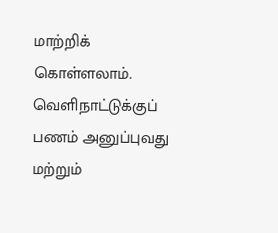மாற்றிக் கொள்ளலாம்.
வெளிநாட்டுக்குப் பணம் அனுப்புவது மற்றும்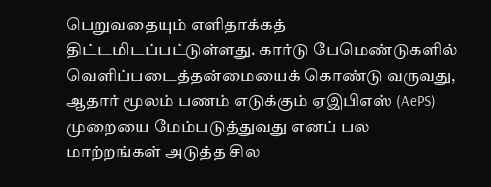பெறுவதையும் எளிதாக்கத் திட்டமிடப்பட்டுள்ளது. கார்டு பேமெண்டுகளில் வெளிப்படைத்தன்மையைக் கொண்டு வருவது, ஆதார் மூலம் பணம் எடுக்கும் ஏஇபிஎஸ் (AePS) முறையை மேம்படுத்துவது எனப் பல மாற்றங்கள் அடுத்த சில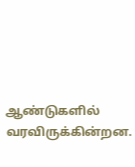ஆண்டுகளில் வரவிருக்கின்றன.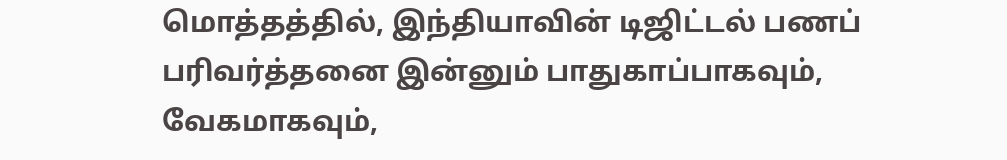மொத்தத்தில், இந்தியாவின் டிஜிட்டல் பணப் பரிவர்த்தனை இன்னும் பாதுகாப்பாகவும், வேகமாகவும்,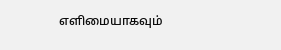எளிமையாகவும்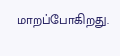மாறப்போகிறது.